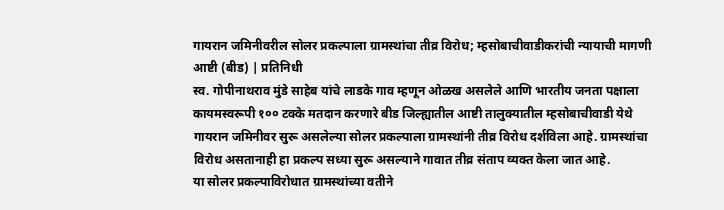गायरान जमिनीवरील सोलर प्रकल्पाला ग्रामस्थांचा तीव्र विरोध; म्हसोबाचीवाडीकरांची न्यायाची मागणी
आष्टी (बीड) | प्रतिनिधी
स्व. गोपीनाथराव मुंडे साहेब यांचे लाडके गाव म्हणून ओळख असलेले आणि भारतीय जनता पक्षाला कायमस्वरूपी १०० टक्के मतदान करणारे बीड जिल्ह्यातील आष्टी तालुक्यातील म्हसोबाचीवाडी येथे गायरान जमिनीवर सुरू असलेल्या सोलर प्रकल्पाला ग्रामस्थांनी तीव्र विरोध दर्शविला आहे. ग्रामस्थांचा विरोध असतानाही हा प्रकल्प सध्या सुरू असल्याने गावात तीव्र संताप व्यक्त केला जात आहे.
या सोलर प्रकल्पाविरोधात ग्रामस्थांच्या वतीने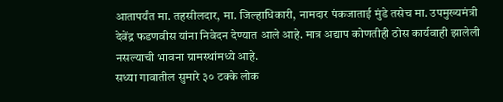आतापर्यंत मा. तहसीलदार, मा. जिल्हाधिकारी, नामदार पंकजाताई मुंडे तसेच मा. उपमुख्यमंत्री देवेंद्र फडणवीस यांना निवेदन देण्यात आले आहे. मात्र अद्याप कोणतीही ठोस कार्यवाही झालेली नसल्याची भावना ग्रामस्थांमध्ये आहे.
सध्या गावातील सुमारे ३० टक्के लोक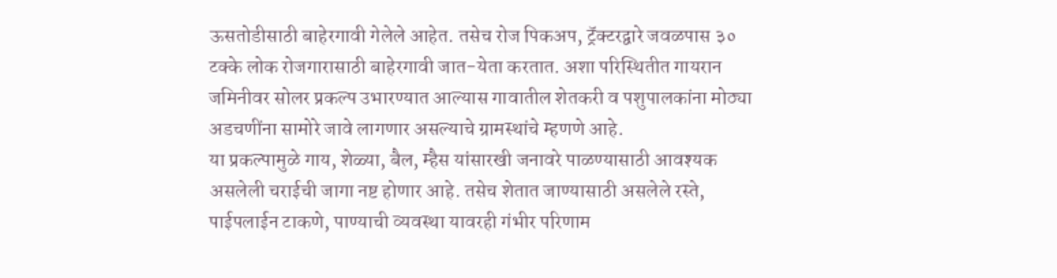ऊसतोडीसाठी बाहेरगावी गेलेले आहेत. तसेच रोज पिकअप, ट्रॅक्टरद्वारे जवळपास ३० टक्के लोक रोजगारासाठी बाहेरगावी जात-येता करतात. अशा परिस्थितीत गायरान जमिनीवर सोलर प्रकल्प उभारण्यात आल्यास गावातील शेतकरी व पशुपालकांना मोठ्या अडचणींना सामोरे जावे लागणार असल्याचे ग्रामस्थांचे म्हणणे आहे.
या प्रकल्पामुळे गाय, शेळ्या, बैल, म्हैस यांसारखी जनावरे पाळण्यासाठी आवश्यक असलेली चराईची जागा नष्ट होणार आहे. तसेच शेतात जाण्यासाठी असलेले रस्ते, पाईपलाईन टाकणे, पाण्याची व्यवस्था यावरही गंभीर परिणाम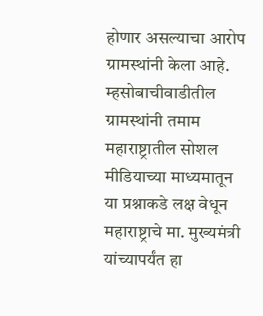होणार असल्याचा आरोप ग्रामस्थांनी केला आहे.
म्हसोबाचीवाडीतील ग्रामस्थांनी तमाम महाराष्ट्रातील सोशल मीडियाच्या माध्यमातून या प्रश्नाकडे लक्ष वेधून महाराष्ट्राचे मा. मुख्यमंत्री यांच्यापर्यंत हा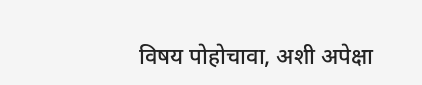विषय पोहोचावा, अशी अपेक्षा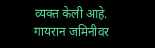व्यक्त केली आहे. गायरान जमिनीवर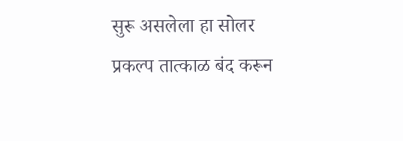सुरू असलेला हा सोलर प्रकल्प तात्काळ बंद करून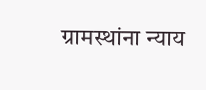ग्रामस्थांना न्याय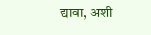द्यावा, अशी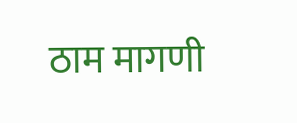ठाम मागणी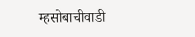म्हसोबाचीवाडी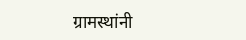ग्रामस्थांनी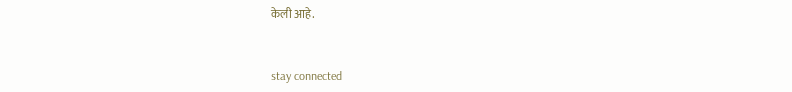केली आहे.


stay connected